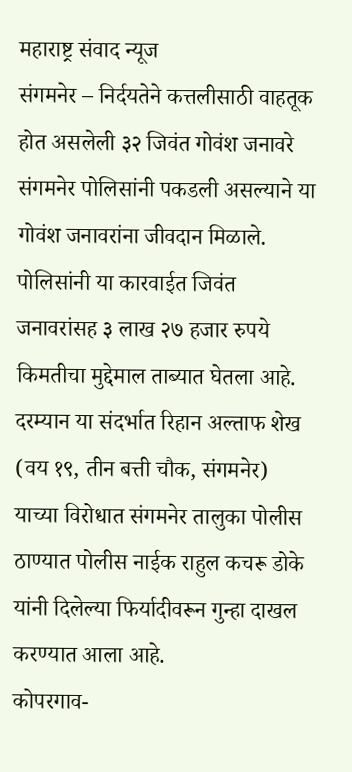महाराष्ट्र संवाद न्यूज
संगमनेर – निर्दयतेने कत्तलीसाठी वाहतूक होत असलेली ३२ जिवंत गोवंश जनावरे संगमनेर पोलिसांनी पकडली असल्याने या गोवंश जनावरांना जीवदान मिळाले. पोलिसांनी या कारवाईत जिवंत जनावरांसह ३ लाख २७ हजार रुपये किमतीचा मुद्देमाल ताब्यात घेतला आहे.
दरम्यान या संदर्भात रिहान अल्ताफ शेख (वय १९, तीन बत्ती चौक, संगमनेर) याच्या विरोधात संगमनेर तालुका पोलीस ठाण्यात पोलीस नाईक राहुल कचरू डोके यांनी दिलेल्या फिर्यादीवरून गुन्हा दाखल करण्यात आला आहे.
कोपरगाव-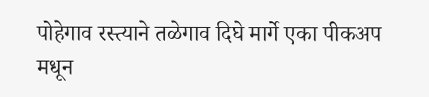पोहेगाव रस्त्याने तळेगाव दिघे मार्गे एका पीकअप मधून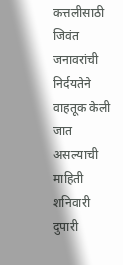कत्तलीसाठी जिवंत जनावरांची निर्दयतेने वाहतूक केली जात असल्याची माहिती शनिवारी दुपारी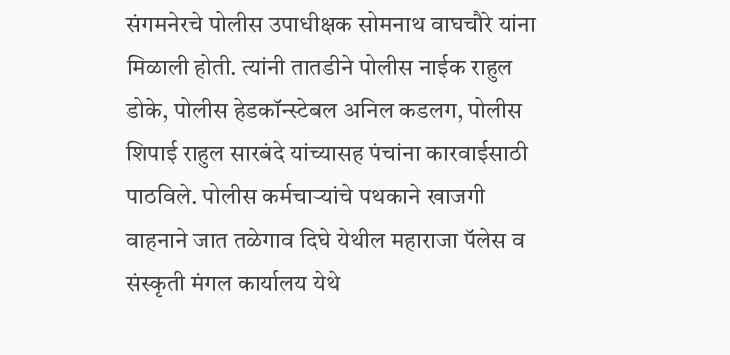संगमनेरचे पोलीस उपाधीक्षक सोमनाथ वाघचौरे यांना मिळाली होती. त्यांनी तातडीने पोलीस नाईक राहुल डोके, पोलीस हेडकॉन्स्टेबल अनिल कडलग, पोलीस शिपाई राहुल सारबंदे यांच्यासह पंचांना कारवाईसाठी पाठविले. पोलीस कर्मचाऱ्यांचे पथकाने खाजगी वाहनाने जात तळेगाव दिघे येथील महाराजा पॅलेस व संस्कृती मंगल कार्यालय येथे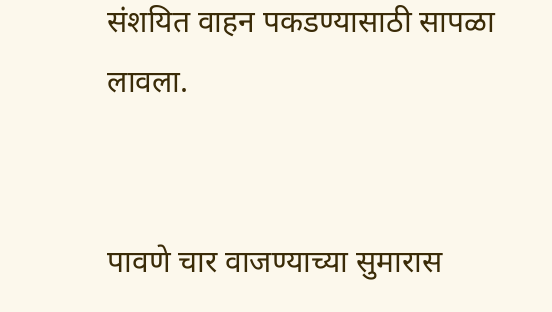संशयित वाहन पकडण्यासाठी सापळा लावला.


पावणे चार वाजण्याच्या सुमारास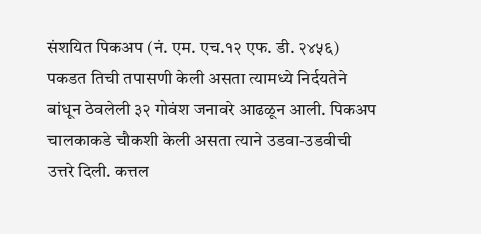संशयित पिकअप (नं. एम. एच.१२ एफ. डी. २४५६) पकडत तिची तपासणी केली असता त्यामध्ये निर्दयतेने बांधून ठेवलेली ३२ गोवंश जनावरे आढळून आली. पिकअप चालकाकडे चौकशी केली असता त्याने उडवा-उडवीची उत्तरे दिली. कत्तल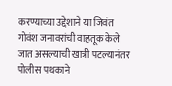करण्याच्या उद्देशाने या जिवंत गोवंश जनावरांची वाहतूक केले जात असल्याची खात्री पटल्यानंतर पोलीस पथकाने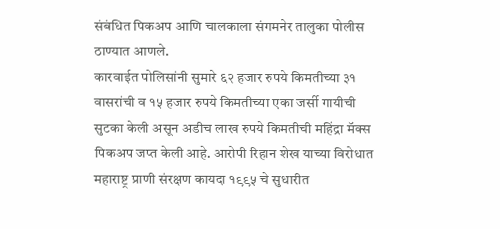संबंधित पिकअप आणि चालकाला संगमनेर तालुका पोलीस ठाण्यात आणले.
कारवाईत पोलिसांनी सुमारे ६२ हजार रुपये किमतीच्या ३१ वासरांची व १५ हजार रुपये किमतीच्या एका जर्सी गायीची सुटका केली असून अडीच लाख रुपये किमतीची महिंद्रा मॅक्स पिकअप जप्त केली आहे. आरोपी रिहान शेख याच्या विरोधात महाराष्ट्र प्राणी संरक्षण कायदा १९९५ चे सुधारीत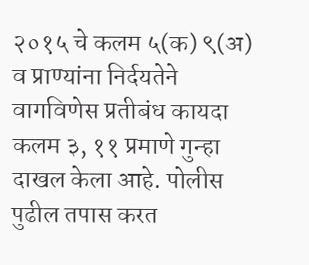२०१५ चे कलम ५(क) ९(अ) व प्राण्यांना निर्दयतेने वागविणेस प्रतीबंध कायदा कलम ३, ११ प्रमाणे गुन्हा दाखल केला आहे. पोलीस पुढील तपास करत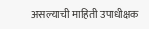असल्याची माहिती उपाधीक्षक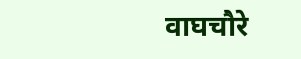वाघचौरे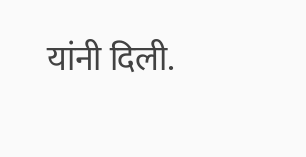यांनी दिली.